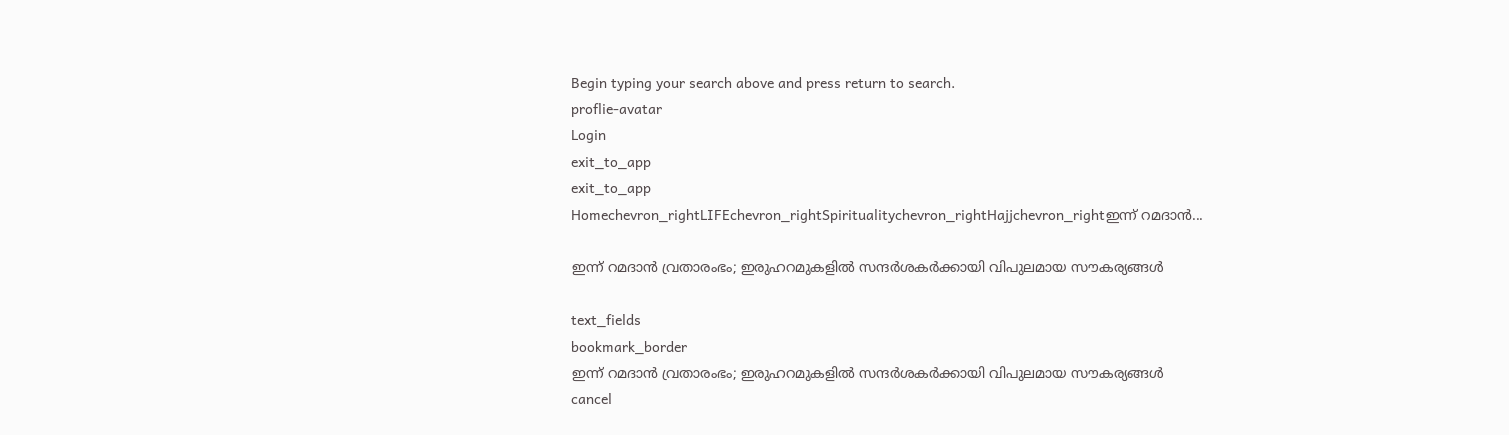Begin typing your search above and press return to search.
proflie-avatar
Login
exit_to_app
exit_to_app
Homechevron_rightLIFEchevron_rightSpiritualitychevron_rightHajjchevron_rightഇന്ന് റമദാൻ...

ഇന്ന് റമദാൻ വ്രതാരംഭം; ഇരുഹറമുകളിൽ സന്ദർശകർക്കായി വിപുലമായ സൗകര്യങ്ങൾ

text_fields
bookmark_border
ഇന്ന് റമദാൻ വ്രതാരംഭം; ഇരുഹറമുകളിൽ സന്ദർശകർക്കായി വിപുലമായ സൗകര്യങ്ങൾ
cancel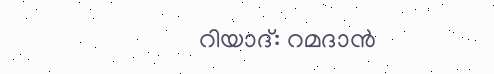റിയാദ്: റമദാൻ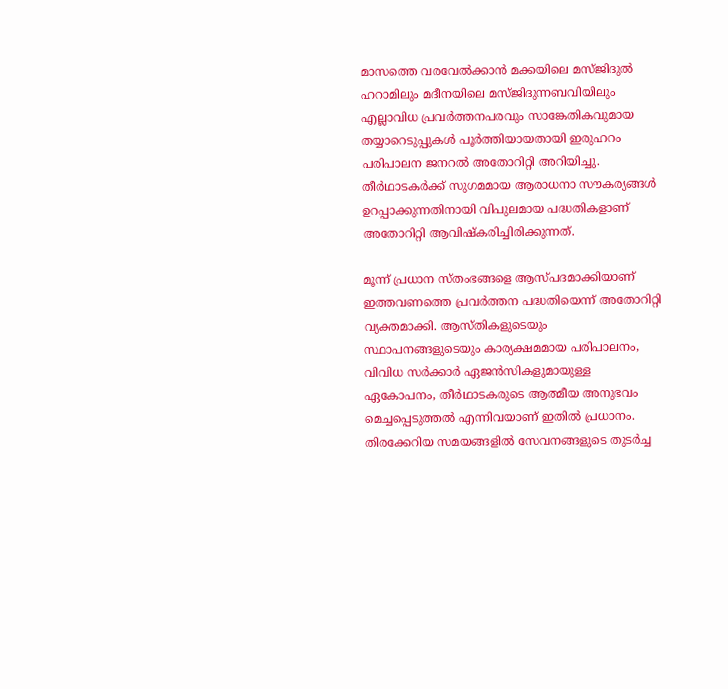മാസത്തെ വരവേൽക്കാൻ മക്കയിലെ മസ്ജിദുൽ ഹറാമിലും മദീനയിലെ മസ്ജിദുന്നബവിയിലും എല്ലാവിധ പ്രവർത്തനപരവും സാങ്കേതികവുമായ തയ്യാറെടുപ്പുകൾ പൂർത്തിയായതായി ഇരുഹറം പരിപാലന ജനറൽ അതോറിറ്റി അറിയിച്ചു. തീർഥാടകർക്ക് സുഗമമായ ആരാധനാ സൗകര്യങ്ങൾ ഉറപ്പാക്കുന്നതിനായി വിപുലമായ പദ്ധതികളാണ് അതോറിറ്റി ആവിഷ്കരിച്ചിരിക്കുന്നത്.

മൂന്ന് പ്രധാന സ്തംഭങ്ങളെ ആസ്പദമാക്കിയാണ് ഇത്തവണത്തെ പ്രവർത്തന പദ്ധതിയെന്ന് അതോറിറ്റി വ്യക്തമാക്കി. ആസ്തികളുടെയും സ്ഥാപനങ്ങളുടെയും കാര്യക്ഷമമായ പരിപാലനം, വിവിധ സർക്കാർ ഏജൻസികളുമായുള്ള ഏകോപനം, തീർഥാടകരുടെ ആത്മീയ അനുഭവം മെച്ചപ്പെടുത്തൽ എന്നിവയാണ് ഇതിൽ പ്രധാനം. തിരക്കേറിയ സമയങ്ങളിൽ സേവനങ്ങളുടെ തുടർച്ച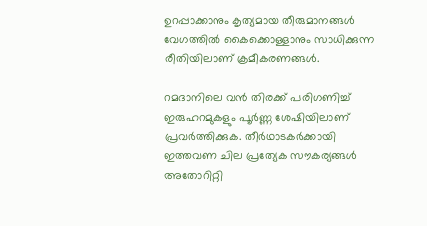ഉറപ്പാക്കാനും കൃത്യമായ തീരുമാനങ്ങൾ വേഗത്തിൽ കൈക്കൊള്ളാനും സാധിക്കുന്ന രീതിയിലാണ് ക്രമീകരണങ്ങൾ.

റമദാനിലെ വൻ തിരക്ക് പരിഗണിച്ച് ഇരുഹറമുകളും പൂർണ്ണ ശേഷിയിലാണ് പ്രവർത്തിക്കുക. തീർഥാടകർക്കായി ഇത്തവണ ചില പ്രത്യേക സൗകര്യങ്ങൾ അതോറിറ്റി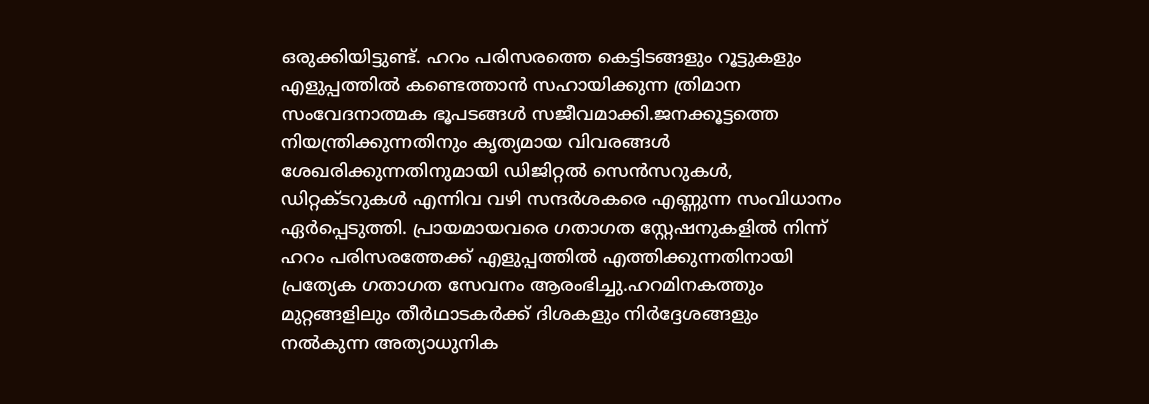ഒരുക്കിയിട്ടുണ്ട്. ഹറം പരിസരത്തെ കെട്ടിടങ്ങളും റൂട്ടുകളും എളുപ്പത്തിൽ കണ്ടെത്താൻ സഹായിക്കുന്ന ത്രിമാന സംവേദനാത്മക ഭൂപടങ്ങൾ സജീവമാക്കി.ജനക്കൂട്ടത്തെ നിയന്ത്രിക്കുന്നതിനും കൃത്യമായ വിവരങ്ങൾ ശേഖരിക്കുന്നതിനുമായി ഡിജിറ്റൽ സെൻസറുകൾ, ഡിറ്റക്ടറുകൾ എന്നിവ വഴി സന്ദർശകരെ എണ്ണുന്ന സംവിധാനം ഏർപ്പെടുത്തി. പ്രായമായവരെ ഗതാഗത സ്റ്റേഷനുകളിൽ നിന്ന് ഹറം പരിസരത്തേക്ക് എളുപ്പത്തിൽ എത്തിക്കുന്നതിനായി പ്രത്യേക ഗതാഗത സേവനം ആരംഭിച്ചു.ഹറമിനകത്തും മുറ്റങ്ങളിലും തീർഥാടകർക്ക് ദിശകളും നിർദ്ദേശങ്ങളും നൽകുന്ന അത്യാധുനിക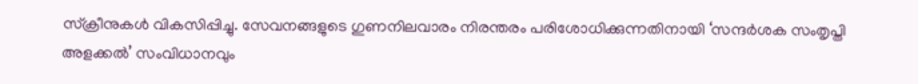സ്‌ക്രീനുകൾ വികസിപ്പിച്ചു. സേവനങ്ങളുടെ ഗുണനിലവാരം നിരന്തരം പരിശോധിക്കുന്നതിനായി ‘സന്ദർശക സംതൃപ്തി അളക്കൽ’ സംവിധാനവും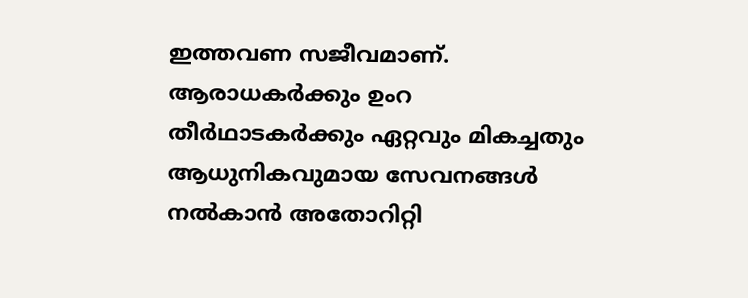ഇത്തവണ സജീവമാണ്. ആരാധകർക്കും ഉംറ തീർഥാടകർക്കും ഏറ്റവും മികച്ചതും ആധുനികവുമായ സേവനങ്ങൾ നൽകാൻ അതോറിറ്റി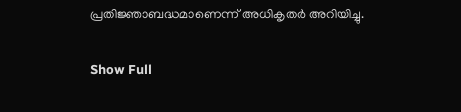പ്രതിജ്ഞാബദ്ധമാണെന്ന് അധികൃതർ അറിയിച്ചു.

Show Full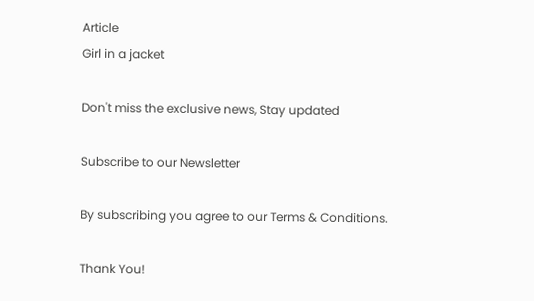Article
Girl in a jacket

Don't miss the exclusive news, Stay updated

Subscribe to our Newsletter

By subscribing you agree to our Terms & Conditions.

Thank You!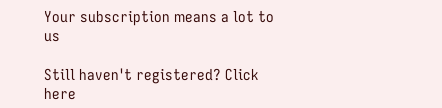Your subscription means a lot to us

Still haven't registered? Click here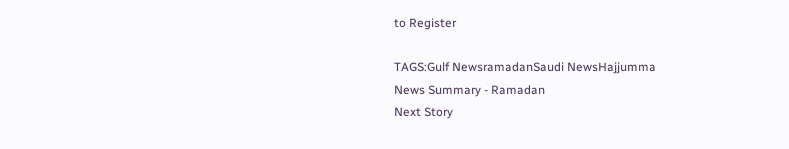to Register

TAGS:Gulf NewsramadanSaudi NewsHajjumma
News Summary - Ramadan
Next Story